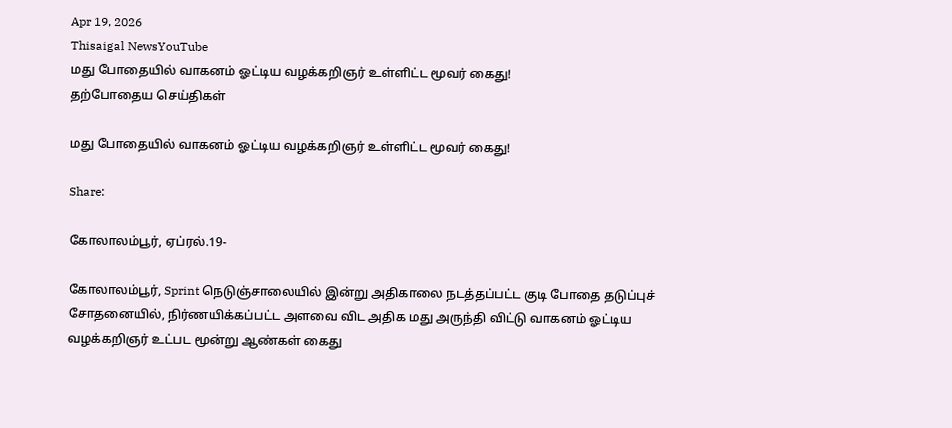Apr 19, 2026
Thisaigal NewsYouTube
மது போதையில் வாகனம் ஓட்டிய வழக்கறிஞர் உள்ளிட்ட மூவர் கைது!
தற்போதைய செய்திகள்

மது போதையில் வாகனம் ஓட்டிய வழக்கறிஞர் உள்ளிட்ட மூவர் கைது!

Share:

கோலாலம்பூர், ஏப்ரல்.19-

கோலாலம்பூர், Sprint நெடுஞ்சாலையில் இன்று அதிகாலை நடத்தப்பட்ட குடி போதை தடுப்புச் சோதனையில், நிர்ணயிக்கப்பட்ட அளவை விட அதிக மது அருந்தி விட்டு வாகனம் ஓட்டிய வழக்கறிஞர் உட்பட மூன்று ஆண்கள் கைது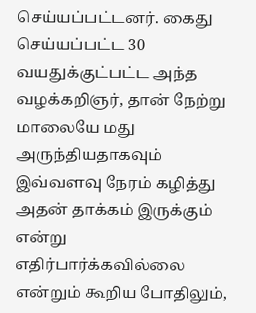செய்யப்பட்டனர். கைது செய்யப்பட்ட 30 வயதுக்குட்பட்ட அந்த வழக்கறிஞர், தான் நேற்று மாலையே மது அருந்தியதாகவும் இவ்வளவு நேரம் கழித்து அதன் தாக்கம் இருக்கும் என்று எதிர்பார்க்கவில்லை என்றும் கூறிய போதிலும்,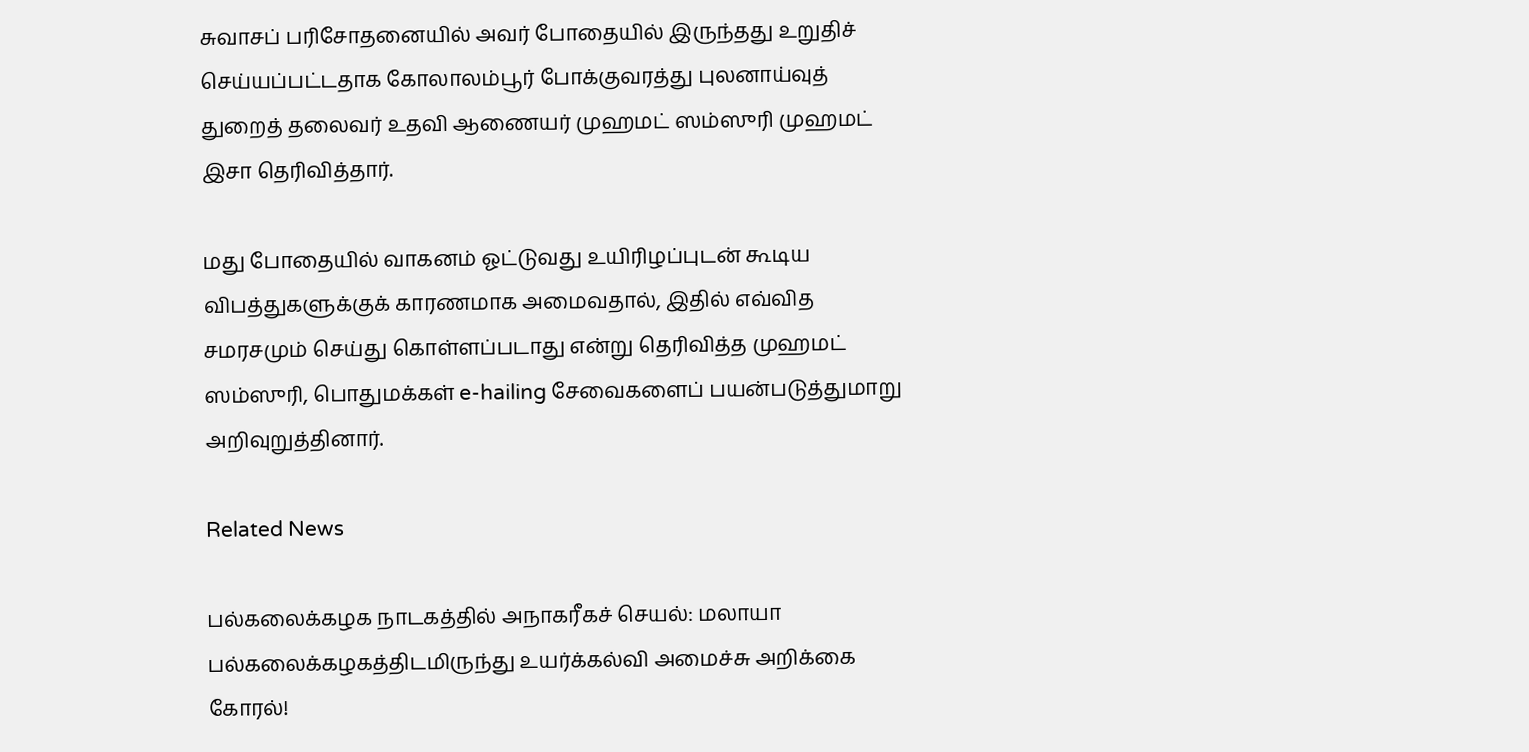சுவாசப் பரிசோதனையில் அவர் போதையில் இருந்தது உறுதிச் செய்யப்பட்டதாக கோலாலம்பூர் போக்குவரத்து புலனாய்வுத் துறைத் தலைவர் உதவி ஆணையர் முஹமட் ஸம்ஸுரி முஹமட் இசா தெரிவித்தார்.

மது போதையில் வாகனம் ஓட்டுவது உயிரிழப்புடன் கூடிய விபத்துகளுக்குக் காரணமாக அமைவதால், இதில் எவ்வித சமரசமும் செய்து கொள்ளப்படாது என்று தெரிவித்த முஹமட் ஸம்ஸுரி, பொதுமக்கள் e-hailing சேவைகளைப் பயன்படுத்துமாறு அறிவுறுத்தினார்.

Related News

பல்கலைக்கழக நாடகத்தில் அநாகரீகச் செயல்: மலாயா பல்கலைக்கழகத்திடமிருந்து உயர்க்கல்வி அமைச்சு அறிக்கை கோரல்!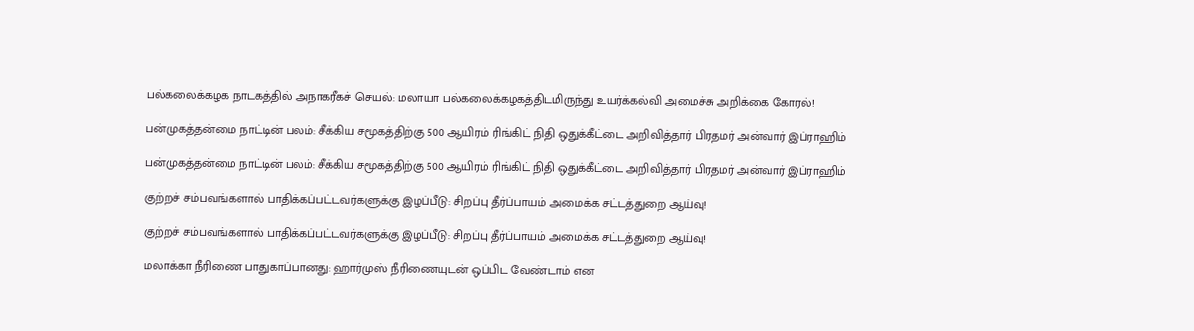பல்கலைக்கழக நாடகத்தில் அநாகரீகச் செயல்: மலாயா பல்கலைக்கழகத்திடமிருந்து உயர்க்கல்வி அமைச்சு அறிக்கை கோரல்!

பன்முகத்தன்மை நாட்டின் பலம்: சீக்கிய சமூகத்திற்கு 500 ஆயிரம் ரிங்கிட் நிதி ஒதுக்கீட்டை அறிவித்தார் பிரதமர் அன்வார் இப்ராஹிம்

பன்முகத்தன்மை நாட்டின் பலம்: சீக்கிய சமூகத்திற்கு 500 ஆயிரம் ரிங்கிட் நிதி ஒதுக்கீட்டை அறிவித்தார் பிரதமர் அன்வார் இப்ராஹிம்

குற்றச் சம்பவங்களால் பாதிக்கப்பட்டவர்களுக்கு இழப்பீடு: சிறப்பு தீர்ப்பாயம் அமைக்க சட்டத்துறை ஆய்வு!

குற்றச் சம்பவங்களால் பாதிக்கப்பட்டவர்களுக்கு இழப்பீடு: சிறப்பு தீர்ப்பாயம் அமைக்க சட்டத்துறை ஆய்வு!

மலாக்கா நீரிணை பாதுகாப்பானது: ஹார்முஸ் நீரிணையுடன் ஒப்பிட வேண்டாம் என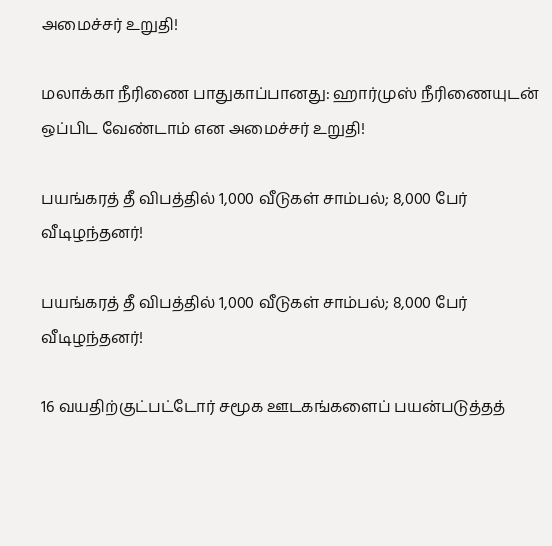அமைச்சர் உறுதி!

மலாக்கா நீரிணை பாதுகாப்பானது: ஹார்முஸ் நீரிணையுடன் ஒப்பிட வேண்டாம் என அமைச்சர் உறுதி!

பயங்கரத் தீ விபத்தில் 1,000 வீடுகள் சாம்பல்; 8,000 பேர் வீடிழந்தனர்!

பயங்கரத் தீ விபத்தில் 1,000 வீடுகள் சாம்பல்; 8,000 பேர் வீடிழந்தனர்!

16 வயதிற்குட்பட்டோர் சமூக ஊடகங்களைப் பயன்படுத்தத்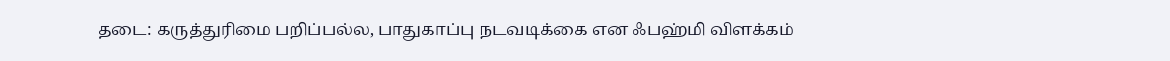தடை: கருத்துரிமை பறிப்பல்ல, பாதுகாப்பு நடவடிக்கை என ஃபஹ்மி விளக்கம்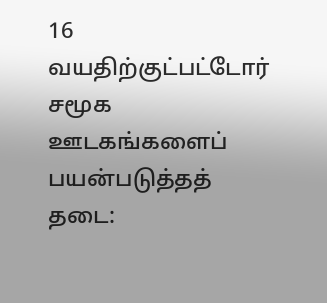16 வயதிற்குட்பட்டோர் சமூக ஊடகங்களைப் பயன்படுத்தத் தடை: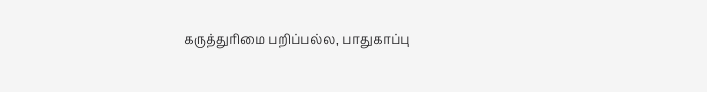கருத்துரிமை பறிப்பல்ல, பாதுகாப்பு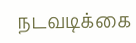நடவடிக்கை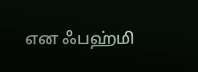என ஃபஹ்மி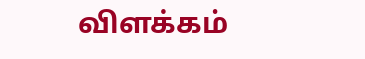விளக்கம்